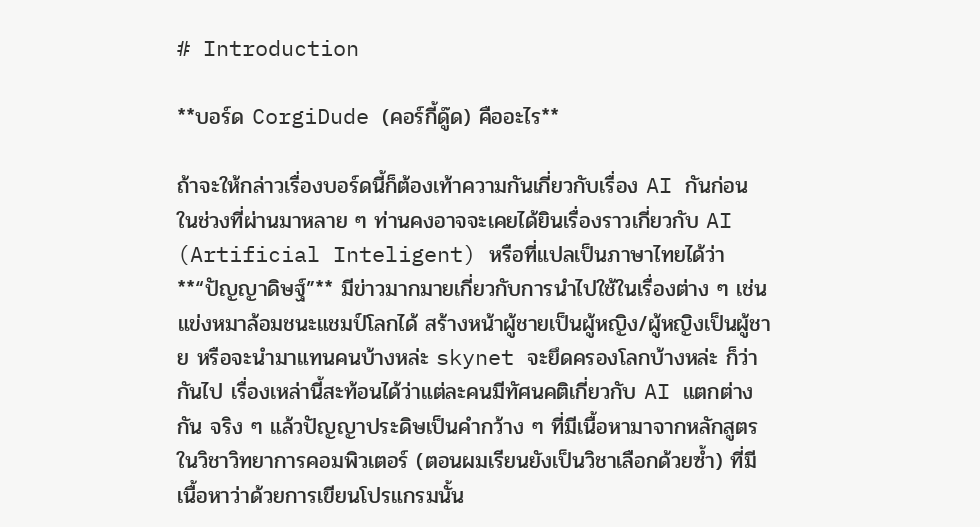# Introduction

**บอร์ด CorgiDude (คอร์กี้ดู๊ด) คืออะไร**

ถ้าจะให้กล่าวเรื่องบอร์ดนี้ก็ต้องเท้าความกันเกี่ยวกับเรื่อง AI กันก่อน ในช่วงที่ผ่านมาหลาย ๆ ท่านคงอาจจะเคยได้ยินเรื่องราวเกี่ยวกับ AI (Artificial Inteligent) หรือที่แปลเป็นภาษาไทยได้ว่า **“ปัญญาดิษฐ์”** มีข่าวมากมายเกี่ยวกับการนำไปใช้ในเรื่องต่าง ๆ เช่น แข่งหมาล้อมชนะแชมป์โลกได้ สร้างหน้าผู้ชายเป็นผู้หญิง/ผู้หญิงเป็นผู้ชาย หรือจะนำมาแทนคนบ้างหล่ะ skynet จะยึดครองโลกบ้างหล่ะ ก็ว่ากันไป เรื่องเหล่านี้สะท้อนได้ว่าแต่ละคนมีทัศนคติเกี่ยวกับ AI แตกต่างกัน จริง ๆ แล้วปัญญาประดิษเป็นคำกว้าง ๆ ที่มีเนื้อหามาจากหลักสูตรในวิชาวิทยาการคอมพิวเตอร์ (ตอนผมเรียนยังเป็นวิชาเลือกด้วยซ้ำ) ที่มีเนื้อหาว่าด้วยการเขียนโปรแกรมนั้น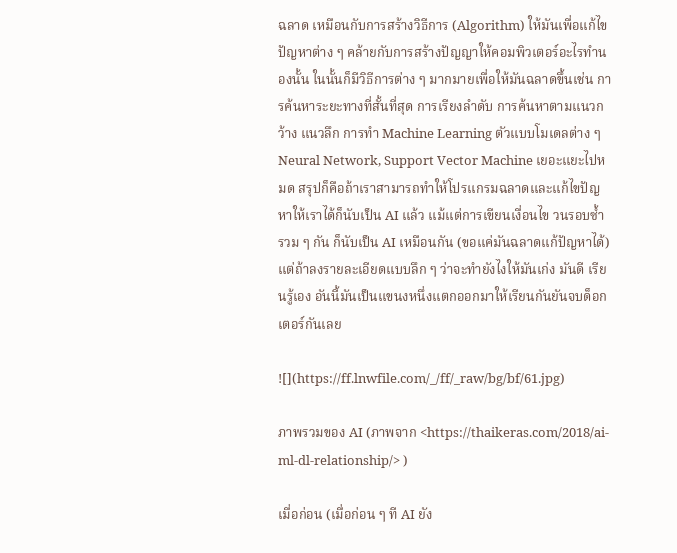ฉลาด เหมือนกับการสร้างวิธีการ (Algorithm) ให้มันเพื่อแก้ไขปัญหาต่าง ๆ คล้ายกับการสร้างปัญญาให้คอมพิวเตอร์อะไรทำนองนั้น ในนั้นก็มีวิธีการต่าง ๆ มากมายเพื่อให้มันฉลาดขึ้นเช่น การค้นหาระยะทางที่สั้นที่สุด การเรียงลำดับ การค้นหาตามแนวกว้าง แนวลึก การทำ Machine Learning ตัวแบบโมเดลต่าง ๆ Neural Network, Support Vector Machine เยอะแยะไปหมด สรุปก็คือถ้าเราสามารถทำให้โปรแกรมฉลาดและแก้ไขปัญหาให้เราได้ก็นับเป็น AI แล้ว แม้แต่การเขียนเงื่อนไข วนรอบซ้ำ รวม ๆ กัน ก็นับเป็น AI เหมือนกัน (ขอแค่มันฉลาดแก้ปัญหาได้) แต่ถ้าลงรายละเอียดแบบลึก ๆ ว่าจะทำยังไงให้มันเก่ง มันดี เรียนรู้เอง อันนี้มันเป็นแขนงหนึ่งแตกออกมาให้เรียนกันยันจบด็อกเตอร์กันเลย

![](https://ff.lnwfile.com/_/ff/_raw/bg/bf/61.jpg)

ภาพรวมของ AI (ภาพจาก <https://thaikeras.com/2018/ai-ml-dl-relationship/> )

เมื่อก่อน (เมื่อก่อน ๆ ที AI ยัง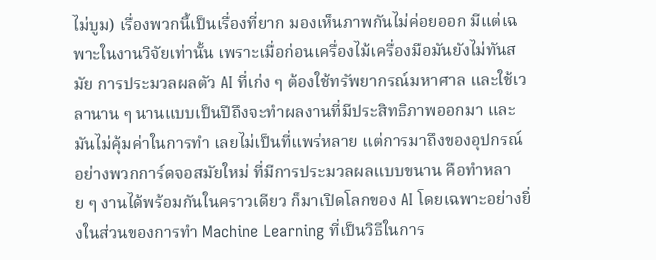ไม่บูม) เรื่องพวกนี้เป็นเรื่องที่ยาก มองเห็นภาพกันไม่ค่อยออก มีแต่เฉพาะในงานวิจัยเท่านั้น เพราะเมื่อก่อนเครื่องไม้เครื่องมือมันยังไม่ทันสมัย การประมวลผลตัว AI ที่เก่ง ๆ ต้องใช้ทรัพยากรณ์มหาศาล และใช้เวลานาน ๆ นานแบบเป็นปีถึงจะทำผลงานที่มีประสิทธิภาพออกมา และมันไม่คุ้มค่าในการทำ เลยไม่เป็นที่แพร่หลาย แต่การมาถึงของอุปกรณ์อย่างพวกการ์ดจอสมัยใหม่ ที่มีการประมวลผลแบบขนาน คือทำหลาย ๆ งานได้พร้อมกันในคราวเดียว ก็มาเปิดโลกของ AI โดยเฉพาะอย่างยิ่งในส่วนของการทำ Machine Learning ที่เป็นวิธีในการ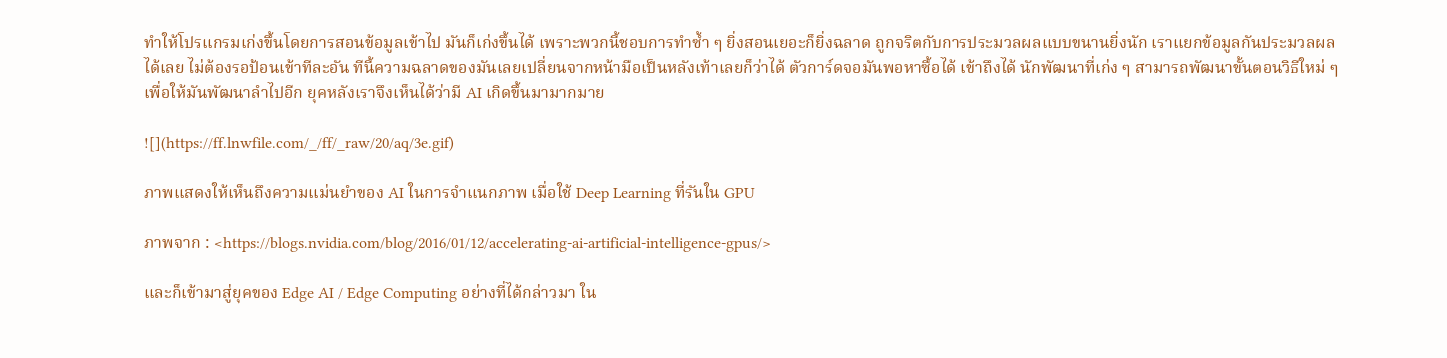ทำให้โปรแกรมเก่งขึ้นโดยการสอนข้อมูลเข้าไป มันก็เก่งขึ้นได้ เพราะพวกนี้ชอบการทำซ้ำ ๆ ยิ่งสอนเยอะก็ยิ่งฉลาด ถูกจริตกับการประมวลผลแบบขนานยิ่งนัก เราแยกข้อมูลกันประมวลผลได้เลย ไม่ต้องรอป้อนเข้าทีละอัน ทีนี้ความฉลาดของมันเลยเปลี่ยนจากหน้ามือเป็นหลังเท้าเลยก็ว่าได้ ตัวการ์ดจอมันพอหาซื้อได้ เข้าถึงได้ นักพัฒนาที่เก่ง ๆ สามารถพัฒนาขั้นตอนวิธีใหม่ ๆ เพื่อให้มันพัฒนาลำไปอีก ยุคหลังเราจึงเห็นได้ว่ามี AI เกิดขึ้นมามากมาย

![](https://ff.lnwfile.com/_/ff/_raw/20/aq/3e.gif)

ภาพแสดงให้เห็นถึงความแม่นยำของ AI ในการจำแนกภาพ เมื่อใช้ Deep Learning ที่รันใน GPU

ภาพจาก : <https://blogs.nvidia.com/blog/2016/01/12/accelerating-ai-artificial-intelligence-gpus/>

และก็เข้ามาสู่ยุคของ Edge AI / Edge Computing อย่างที่ได้กล่าวมา ใน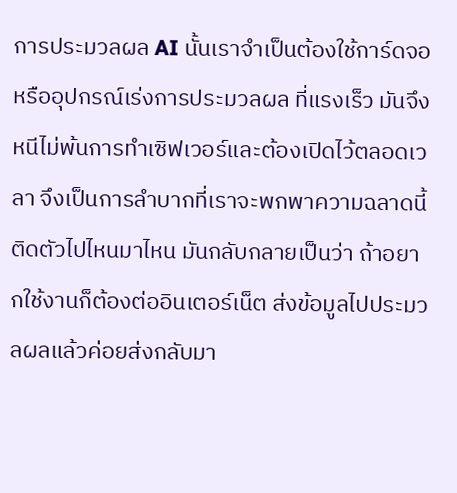การประมวลผล AI นั้นเราจำเป็นต้องใช้การ์ดจอหรืออุปกรณ์เร่งการประมวลผล ที่แรงเร็ว มันจึงหนีไม่พ้นการทำเซิฟเวอร์และต้องเปิดไว้ตลอดเวลา จึงเป็นการลำบากที่เราจะพกพาความฉลาดนี้ติดตัวไปไหนมาไหน มันกลับกลายเป็นว่า ถ้าอยากใช้งานก็ต้องต่ออินเตอร์เน็ต ส่งข้อมูลไปประมวลผลแล้วค่อยส่งกลับมา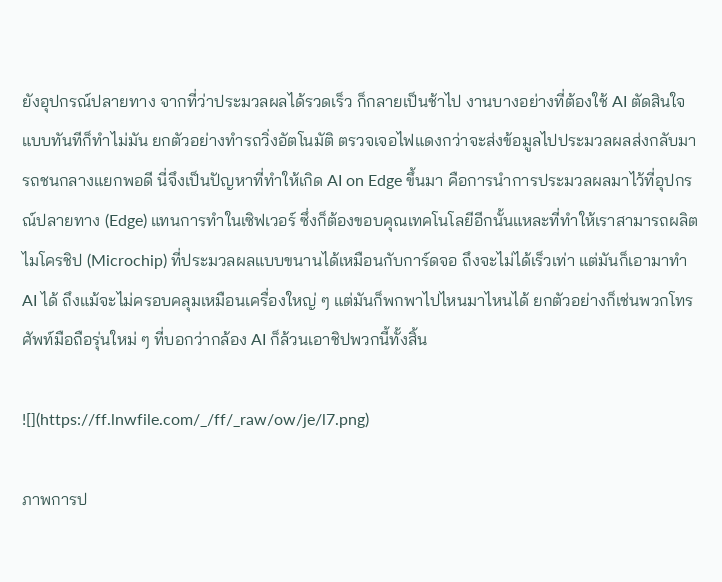ยังอุปกรณ์ปลายทาง จากที่ว่าประมวลผลได้รวดเร็ว ก็กลายเป็นช้าไป งานบางอย่างที่ต้องใช้ AI ตัดสินใจแบบทันทีก็ทำไม่มัน ยกตัวอย่างทำรถวิ่งอัตโนมัติ ตรวจเจอไฟแดงกว่าจะส่งข้อมูลไปประมวลผลส่งกลับมา รถชนกลางแยกพอดี นี่จึงเป็นปัญหาที่ทำให้เกิด AI on Edge ขึ้นมา คือการนำการประมวลผลมาไว้ที่อุปกรณ์ปลายทาง (Edge) แทนการทำในเซิฟเวอร์ ซึ่งก็ต้องขอบคุณเทคโนโลยีอีกนั้นแหละที่ทำให้เราสามารถผลิตไมโครชิป (Microchip) ที่ประมวลผลแบบขนานได้เหมือนกับการ์ดจอ ถึงจะไม่ได้เร็วเท่า แต่มันก็เอามาทำ AI ได้ ถึงแม้จะไม่ครอบคลุมเหมือนเครื่องใหญ่ ๆ แต่มันก็พกพาไปไหนมาไหนได้ ยกตัวอย่างก็เช่นพวกโทรศัพท์มือถือรุ่นใหม่ ๆ ที่บอกว่ากล้อง AI ก็ล้วนเอาชิปพวกนี้ทั้งสิ้น

![](https://ff.lnwfile.com/_/ff/_raw/ow/je/l7.png)

ภาพการป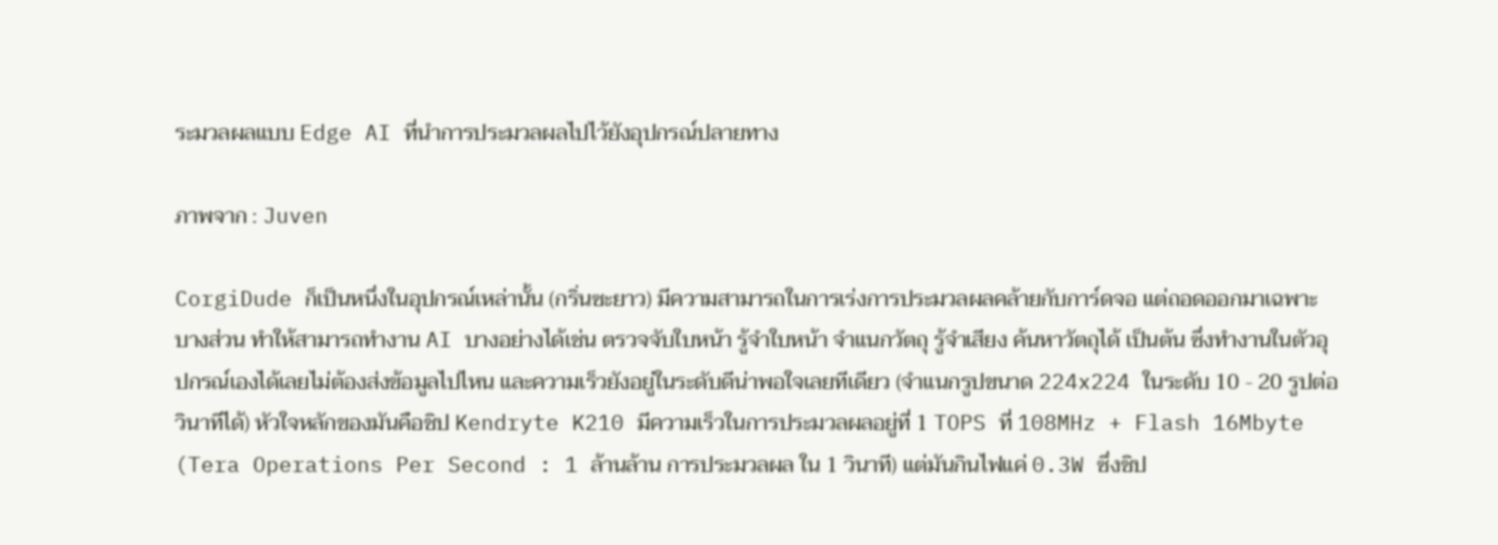ระมวลผลแบบ Edge AI ที่นำการประมวลผลไปไว้ยังอุปกรณ์ปลายทาง

ภาพจาก : Juven

CorgiDude ก็เป็นหนึ่งในอุปกรณ์เหล่านั้น (กริ่นซะยาว) มีความสามารถในการเร่งการประมวลผลคล้ายกับการ์ดจอ แต่ถอดออกมาเฉพาะบางส่วน ทำให้สามารถทำงาน AI บางอย่างได้เช่น ตรวจจับใบหน้า รู้จำใบหน้า จำแนกวัตถุ รู้จำเสียง ค้นหาวัตถุได้ เป็นต้น ซึ่งทำงานในตัวอุปกรณ์เองได้เลยไม่ต้องส่งข้อมูลไปไหน และความเร็วยังอยู่ในระดับดีน่าพอใจเลยทีเดียว (จำแนกรูปขนาด 224x224 ในระดับ 10 - 20 รูปต่อวินาทีได้) หัวใจหลักของมันคือชิป Kendryte K210 มีความเร็วในการประมวลผลอยู่ที่ 1 TOPS ที่ 108MHz + Flash 16Mbyte (Tera Operations Per Second : 1 ล้านล้าน การประมวลผล ใน 1 วินาที) แต่มันกินไฟแค่ 0.3W ซึ่งชิป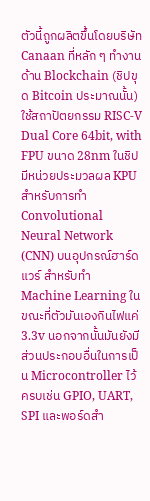ตัวนี้ถูกผลิตขึ้นโดยบริษัท Canaan ที่หลัก ๆ ทำงานด้าน Blockchain (ชิปขุด Bitcoin ประมาณนั้น) ใช้สถาปัตยกรรม RISC-V Dual Core 64bit, with FPU ขนาด 28nm ในชิปมีหน่วยประมวลผล KPU สำหรับการทำ Convolutional Neural Network (CNN) บนอุปกรณ์ฮาร์ดแวร์ สำหรับทำ Machine Learning ในขณะที่ตัวมันเองกินไฟแค่ 3.3v นอกจากนั้นมันยังมีส่วนประกอบอื่นในการเป็น Microcontroller ไว้ครบเช่น GPIO, UART, SPI และพอร์ดสำ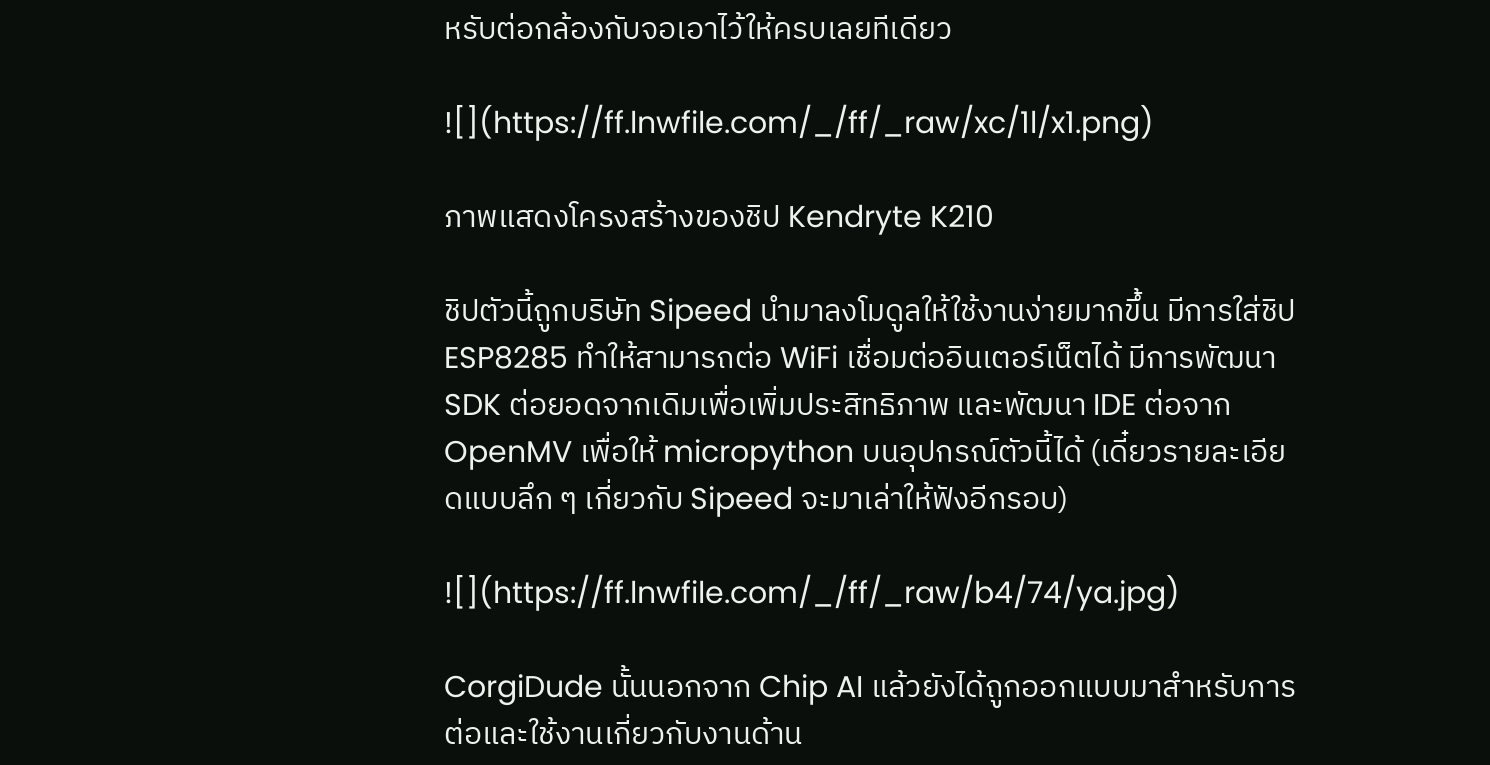หรับต่อกล้องกับจอเอาไว้ให้ครบเลยทีเดียว

![](https://ff.lnwfile.com/_/ff/_raw/xc/1l/x1.png)

ภาพแสดงโครงสร้างของชิป Kendryte K210

ชิปตัวนี้ถูกบริษัท Sipeed นำมาลงโมดูลให้ใช้งานง่ายมากขึ้น มีการใส่ชิป ESP8285 ทำให้สามารถต่อ WiFi เชื่อมต่ออินเตอร์เน็ตได้ มีการพัฒนา SDK ต่อยอดจากเดิมเพื่อเพิ่มประสิทธิภาพ และพัฒนา IDE ต่อจาก OpenMV เพื่อให้ micropython บนอุปกรณ์ตัวนี้ได้ (เดี๋ยวรายละเอียดแบบลึก ๆ เกี่ยวกับ Sipeed จะมาเล่าให้ฟังอีกรอบ)

![](https://ff.lnwfile.com/_/ff/_raw/b4/74/ya.jpg)

CorgiDude นั้นนอกจาก Chip AI แล้วยังได้ถูกออกแบบมาสำหรับการต่อและใช้งานเกี่ยวกับงานด้าน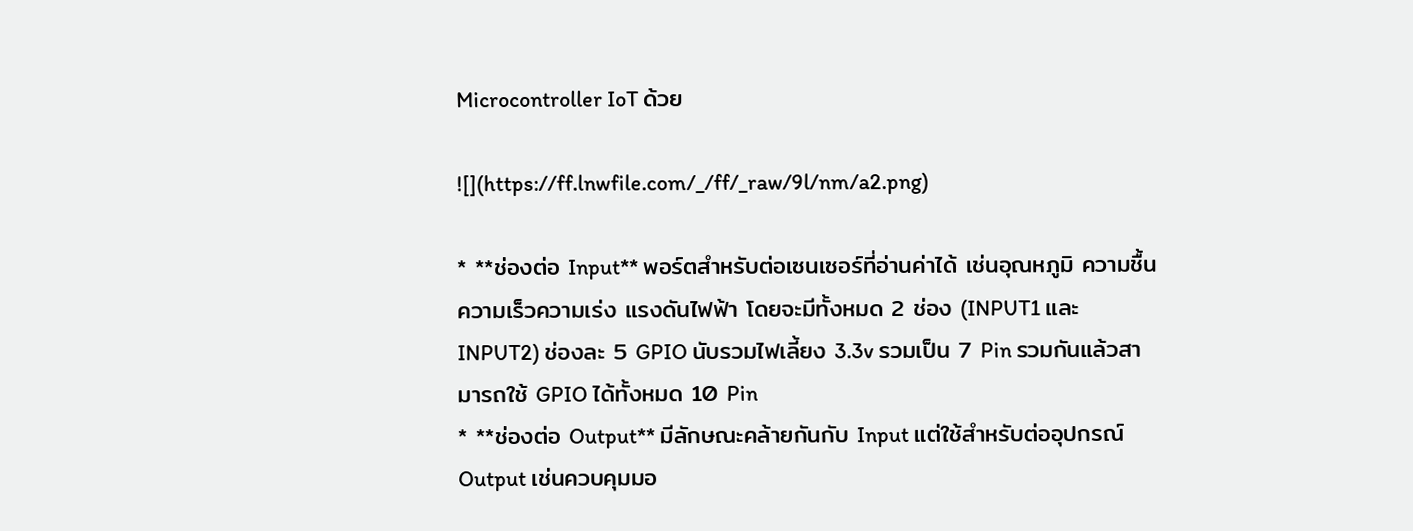Microcontroller IoT ด้วย

![](https://ff.lnwfile.com/_/ff/_raw/9l/nm/a2.png)

* **ช่องต่อ Input** พอร์ตสำหรับต่อเซนเซอร์ที่อ่านค่าได้ เช่นอุณหภูมิ ความชื้น ความเร็วความเร่ง แรงดันไฟฟ้า โดยจะมีทั้งหมด 2 ช่อง (INPUT1 และ INPUT2) ช่องละ 5 GPIO นับรวมไฟเลี้ยง 3.3v รวมเป็น 7 Pin รวมกันแล้วสามารถใช้ GPIO ได้ทั้งหมด 10 Pin
* **ช่องต่อ Output** มีลักษณะคล้ายกันกับ Input แต่ใช้สำหรับต่ออุปกรณ์ Output เช่นควบคุมมอ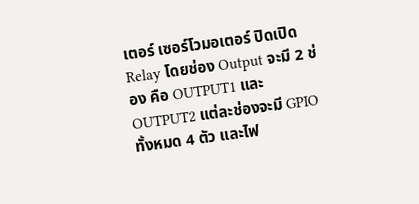เตอร์ เซอร์โวมอเตอร์ ปิดเปิด Relay โดยช่อง Output จะมี 2 ช่อง คือ OUTPUT1 และ OUTPUT2 แต่ละช่องจะมี GPIO ทั้งหมด 4 ตัว และไฟ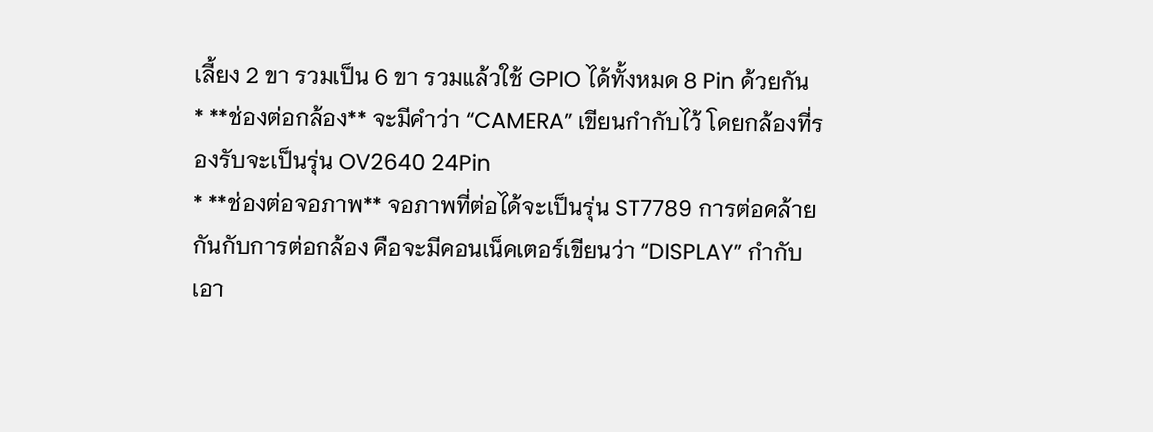เลี้ยง 2 ขา รวมเป็น 6 ขา รวมแล้วใช้ GPIO ได้ทั้งหมด 8 Pin ด้วยกัน
* **ช่องต่อกล้อง** จะมีคำว่า “CAMERA” เขียนกำกับไว้ โดยกล้องที่รองรับจะเป็นรุ่น OV2640 24Pin
* **ช่องต่อจอภาพ** จอภาพที่ต่อได้จะเป็นรุ่น ST7789 การต่อคล้ายกันกับการต่อกล้อง คือจะมีคอนเน็คเตอร์เขียนว่า “DISPLAY” กำกับเอา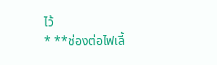ไว้
* **ช่องต่อไฟเลี้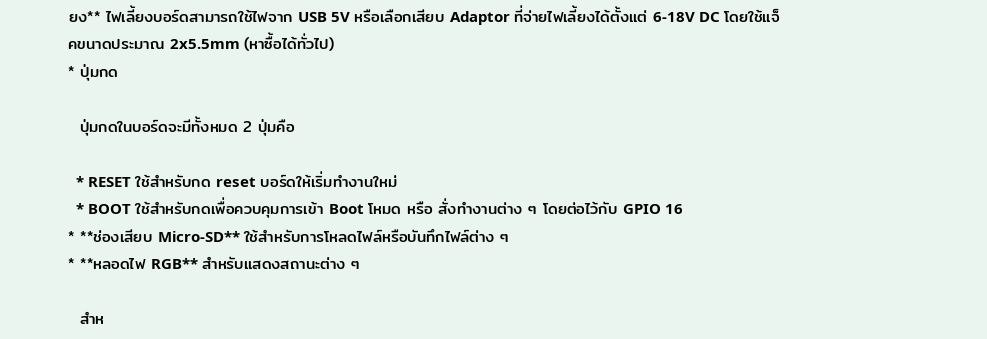ยง** ไฟเลี้ยงบอร์ดสามารถใช้ไฟจาก USB 5V หรือเลือกเสียบ Adaptor ที่จ่ายไฟเลี้ยงได้ตั้งแต่ 6-18V DC โดยใช้แจ็คขนาดประมาณ 2x5.5mm (หาซื้อได้ทั่วไป)
* ปุ่มกด

  ปุ่มกดในบอร์ดจะมีทั้งหมด 2 ปุ่มคือ

  * RESET ใช้สำหรับกด reset บอร์ดให้เริ่มทำงานใหม่
  * BOOT ใช้สำหรับกดเพื่อควบคุมการเข้า Boot โหมด หรือ สั่งทำงานต่าง ๆ โดยต่อไว้กับ GPIO 16
* **ช่องเสียบ Micro-SD** ใช้สำหรับการโหลดไฟล์หรือบันทึกไฟล์ต่าง ๆ
* **หลอดไฟ RGB** สำหรับแสดงสถานะต่าง ๆ

  สำห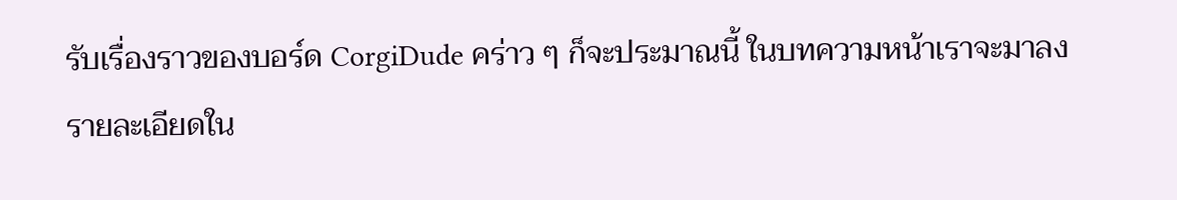รับเรื่องราวของบอร์ด CorgiDude คร่าว ๆ ก็จะประมาณนี้ ในบทความหน้าเราจะมาลงรายละเอียดใน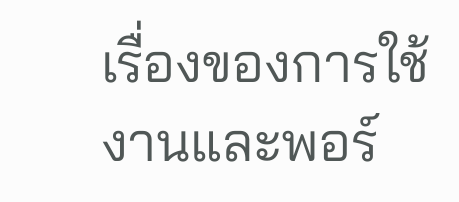เรื่องของการใช้งานและพอร์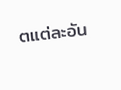ตแต่ละอัน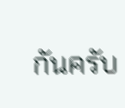กันครับ